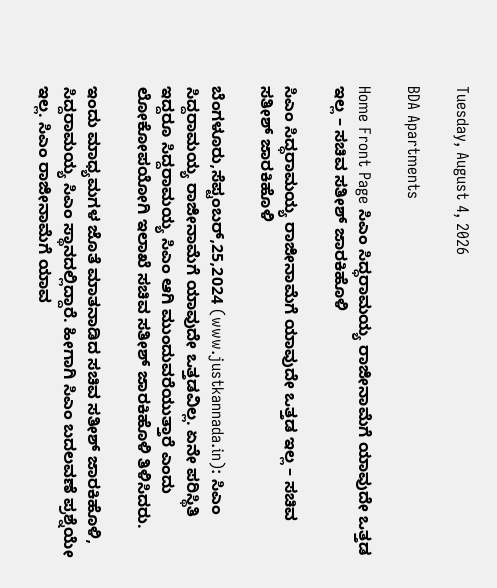Tuesday, August 4, 2026

BDA Apartments

Home Front Page ಸಿಎಂ ಸಿದ್ಧರಾಮಯ್ಯ ರಾಜೀನಾಮೆಗೆ ಯಾವುದೇ ಒತ್ತಡ ಇಲ್ಲ – ಸಚಿವ ಸತೀಶ್ ಜಾರಕಿಹೊಳಿ

ಸಿಎಂ ಸಿದ್ಧರಾಮಯ್ಯ ರಾಜೀನಾಮೆಗೆ ಯಾವುದೇ ಒತ್ತಡ ಇಲ್ಲ – ಸಚಿವ ಸತೀಶ್ ಜಾರಕಿಹೊಳಿ

ಬೆಂಗಳೂರು,ಸೆಪ್ಟಂಬರ್,25,2024 (www.justkannada.in): ಸಿಎಂ ಸಿದ್ದರಾಮಯ್ಯ ರಾಜೀನಾಮೆಗೆ ಯಾವುದೇ ಒತ್ತಡವಿಲ್ಲ. ಏನೇ ಪರಿಸ್ಥಿತಿ ಇದ್ದರೂ ಸಿದ್ದರಾಮಯ್ಯ ಸಿಎಂ ಆಗಿ ಮುಂದುವರೆಯುತ್ತಾರೆ ಎಂದು ಲೋಕೋಪಯೋಗಿ ಇಲಾಖೆ ಸಚಿವ ಸತೀಶ್ ಜಾರಕಿಹೊಳಿ ತಿಳಿಸಿದರು.

ಇಂದು ಮಾಧ್ಯಮಗಳ ಜೊತೆ ಮಾತನಾಡಿದ ಸಚಿವ ಸತೀಶ್ ಜಾರಕಿಹೊಳಿ, ಸಿದ್ದರಾಮಯ್ಯ ಸಿಎಂ ಸ್ಥಾನದಲ್ಲಿದ್ದಾರೆ. ಹೀಗಾಗಿ ಸಿಎಂ ಬದಲವಣೆ ಪ್ರಶ್ನೆಯೇ ಇಲ್ಲ. ಸಿಎಂ ರಾಜೀನಾಮೆಗೆ ಯಾವ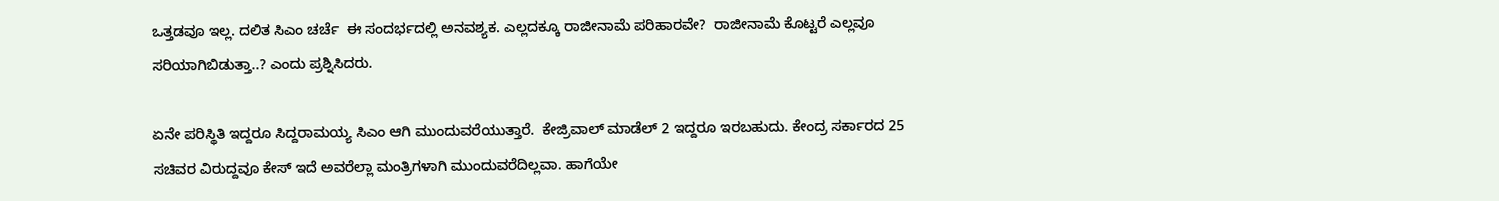ಒತ್ತಡವೂ ಇಲ್ಲ. ದಲಿತ ಸಿಎಂ ಚರ್ಚೆ  ಈ ಸಂದರ್ಭದಲ್ಲಿ ಅನವಶ್ಯಕ. ಎಲ್ಲದಕ್ಕೂ ರಾಜೀನಾಮೆ ಪರಿಹಾರವೇ?  ರಾಜೀನಾಮೆ ಕೊಟ್ಟರೆ ಎಲ್ಲವೂ ಸರಿಯಾಗಿಬಿಡುತ್ತಾ..? ಎಂದು ಪ್ರಶ್ನಿಸಿದರು.

ಏನೇ ಪರಿಸ್ಥಿತಿ ಇದ್ದರೂ ಸಿದ್ದರಾಮಯ್ಯ ಸಿಎಂ ಆಗಿ ಮುಂದುವರೆಯುತ್ತಾರೆ.  ಕೇಜ್ರಿವಾಲ್ ಮಾಡೆಲ್ 2 ಇದ್ದರೂ ಇರಬಹುದು. ಕೇಂದ್ರ ಸರ್ಕಾರದ 25 ಸಚಿವರ ವಿರುದ್ದವೂ ಕೇಸ್ ಇದೆ ಅವರೆಲ್ಲಾ ಮಂತ್ರಿಗಳಾಗಿ ಮುಂದುವರೆದಿಲ್ಲವಾ. ಹಾಗೆಯೇ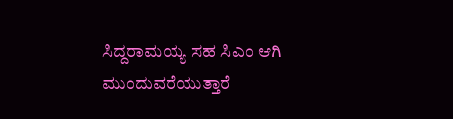ಸಿದ್ದರಾಮಯ್ಯ ಸಹ ಸಿಎಂ ಆಗಿ ಮುಂದುವರೆಯುತ್ತಾರೆ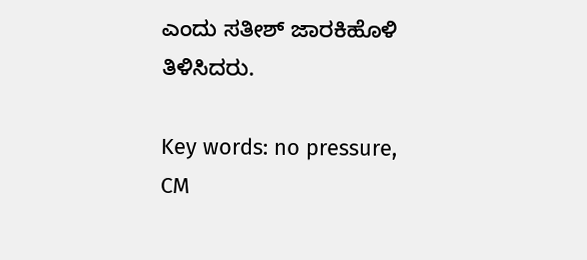ಎಂದು ಸತೀಶ್ ಜಾರಕಿಹೊಳಿ ತಿಳಿಸಿದರು.

Key words: no pressure, CM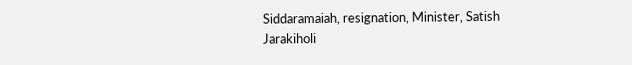Siddaramaiah, resignation, Minister, Satish Jarakiholi